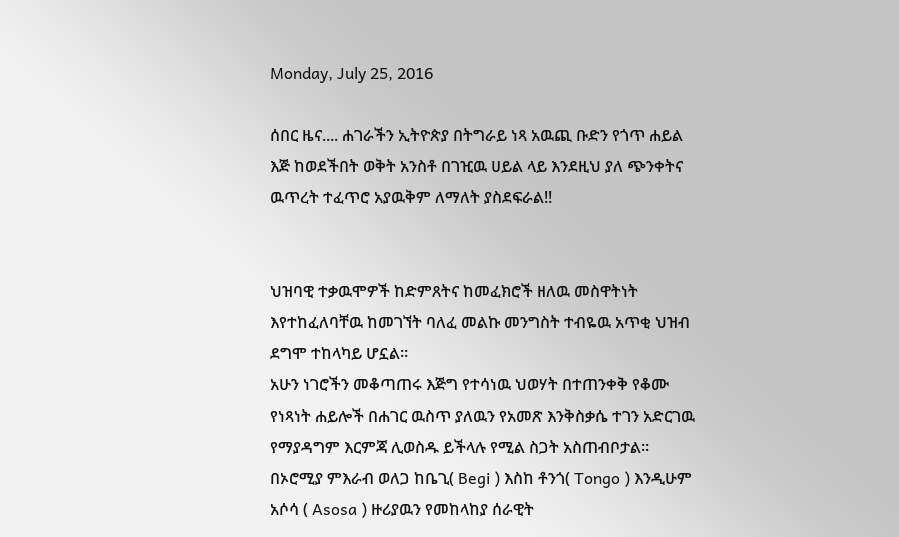Monday, July 25, 2016

ሰበር ዜና.... ሐገራችን ኢትዮጵያ በትግራይ ነጻ አዉጪ ቡድን የጎጥ ሐይል እጅ ከወደችበት ወቅት አንስቶ በገዢዉ ሀይል ላይ እንደዚህ ያለ ጭንቀትና ዉጥረት ተፈጥሮ አያዉቅም ለማለት ያስደፍራል!!


ህዝባዊ ተቃዉሞዎች ከድምጸትና ከመፈክሮች ዘለዉ መስዋትነት እየተከፈለባቸዉ ከመገኘት ባለፈ መልኩ መንግስት ተብዬዉ አጥቂ ህዝብ ደግሞ ተከላካይ ሆኗል።
አሁን ነገሮችን መቆጣጠሩ እጅግ የተሳነዉ ህወሃት በተጠንቀቅ የቆሙ የነጻነት ሐይሎች በሐገር ዉስጥ ያለዉን የአመጽ እንቅስቃሴ ተገን አድርገዉ የማያዳግም እርምጃ ሊወስዱ ይችላሉ የሚል ስጋት አስጠብቦታል።
በኦሮሚያ ምእራብ ወለጋ ከቤጊ( Begi ) እስከ ቶንጎ( Tongo ) እንዲሁም አሶሳ ( Asosa ) ዙሪያዉን የመከላከያ ሰራዊት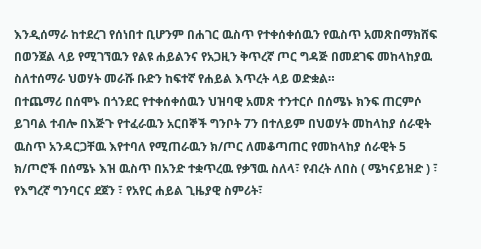እንዲሰማራ ከተደረገ የሰነበተ ቢሆንም በሐገር ዉስጥ የተቀሰቀሰዉን የዉስጥ አመጽበማክሸፍ በወንጀል ላይ የሚገኘዉን የልዩ ሐይልንና የአጋዚን ቅጥረኛ ጦር ግዳጅ በመደገፍ መከላከያዉ ስለተሰማራ ህወሃት መራሹ ቡድን ከፍተኛ የሐይል እጥረት ላይ ወድቋል።
በተጨማሪ በሰሞኑ በጎንደር የተቀሰቀሰዉን ህዝባዊ አመጽ ተንተርሶ በሰሜኑ ክንፍ ጠርምሶ ይገባል ተብሎ በእጅጉ የተፈራዉን አርበኞች ግንቦት 7ን በተለይም በህወሃት መከላከያ ሰራዊት ዉስጥ አንዳርጋቸዉ እየተባለ የሚጠራዉን ክ/ጦር ለመቆጣጠር የመከላከያ ሰራዊት 5 ክ/ጦሮች በሰሜኑ እዝ ዉስጥ በአንድ ተቋጥረዉ የቃኘዉ ስለላ፣ የብረት ለበስ ( ሜካናይዝድ ) ፣ የእግረኛ ግንባርና ደጀን ፣ የአየር ሐይል ጊዜያዊ ስምሪት፣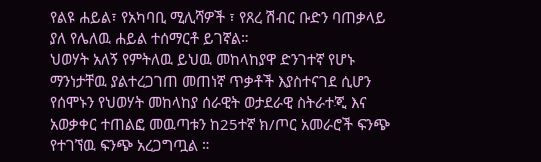የልዩ ሐይል፣ የአካባቢ ሚሊሻዎች ፣ የጸረ ሽብር ቡድን ባጠቃላይ ያለ የሌለዉ ሐይል ተሰማርቶ ይገኛል።
ህወሃት አለኝ የምትለዉ ይህዉ መከላከያዋ ድንገተኛ የሆኑ ማንነታቸዉ ያልተረጋገጠ መጠነኛ ጥቃቶች እያስተናገደ ሲሆን የሰሞኑን የህወሃት መከላከያ ሰራዊት ወታደራዊ ስትራተጂ እና አወቃቀር ተጠልፎ መዉጣቱን ከ25ተኛ ክ/ጦር አመራሮች ፍንጭ የተገኘዉ ፍንጭ አረጋግጧል ።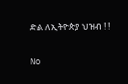ድል ለኢትዮጵያ ህዝብ ! !

No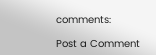comments:

Post a Comment